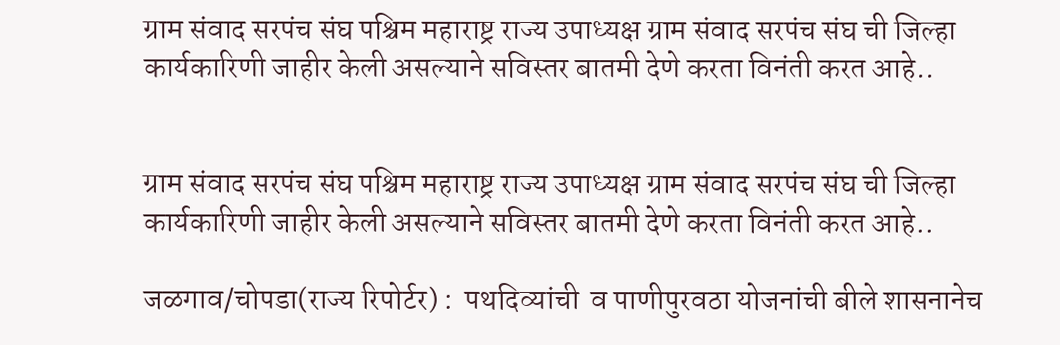ग्राम संवाद सरपंच संघ पश्चिम महाराष्ट्र राज्य उपाध्यक्ष ग्राम संवाद सरपंच संघ ची जिल्हा कार्यकारिणी जाहीर केली असल्याने सविस्तर बातमी देणे करता विनंती करत आहे..


ग्राम संवाद सरपंच संघ पश्चिम महाराष्ट्र राज्य उपाध्यक्ष ग्राम संवाद सरपंच संघ ची जिल्हा कार्यकारिणी जाहीर केली असल्याने सविस्तर बातमी देणे करता विनंती करत आहे..

जळगाव/चोपडा(राज्य रिपोर्टर) :  पथदिव्यांची  व पाणीपुरवठा योजनांची बीले शासनानेच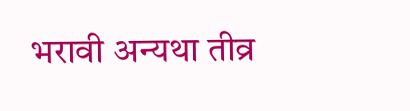भरावी अन्यथा तीव्र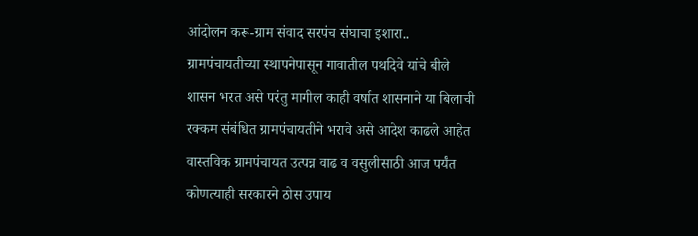आंदोलन करू-ग्राम संवाद सरपंच संघाचा इशारा.. ग्रामपंचायतीच्या स्थापनेपासून गावातील पथदिवे यांचे बीले शासन भरत असे परंतु मागील काही वर्षात शासनाने या बिलाची रक्कम संबंधित ग्रामपंचायतीने भरावे असे आदेश काढले आहेत वास्तविक ग्रामपंचायत उत्पन्न वाढ व वसुलीसाठी आज पर्यंत कोणत्याही सरकारने ठोस उपाय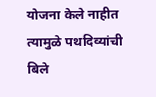योजना केले नाहीत त्यामुळे पथदिव्यांची बिले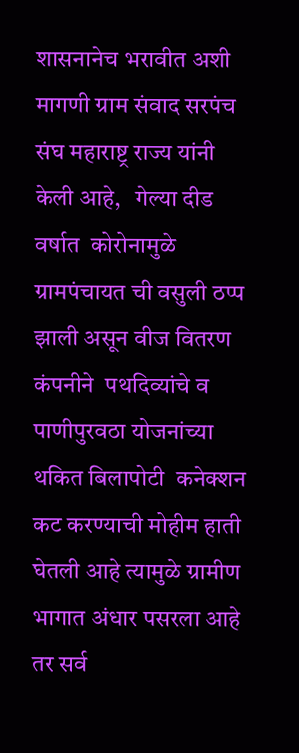शासनानेच भरावीत अशी मागणी ग्राम संवाद सरपंच संघ महाराष्ट्र राज्य यांनी केली आहे,   गेल्या दीड वर्षात  कोरोनामुळे  ग्रामपंचायत ची वसुली ठप्प झाली असून वीज वितरण कंपनीने  पथदिव्यांचे व पाणीपुरवठा योजनांच्या थकित बिलापोटी  कनेक्शन कट करण्याची मोहीम हाती घेतली आहे त्यामुळे ग्रामीण भागात अंधार पसरला आहे तर सर्व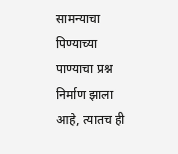सामन्याचा पिण्याच्या पाण्याचा प्रश्न निर्माण झाला आहे, त्यातच ही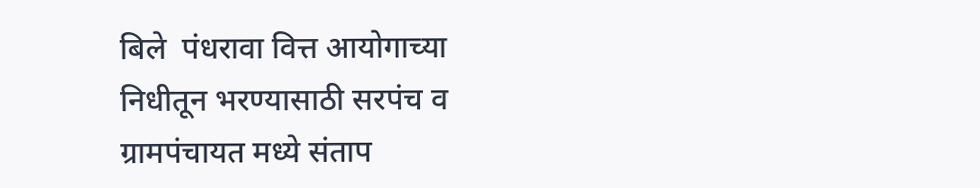बिले  पंधरावा वित्त आयोगाच्या निधीतून भरण्यासाठी सरपंच व ग्रामपंचायत मध्ये संताप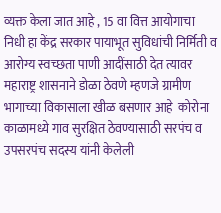व्यक्त केला जात आहे , 15 वा वित्त आयोगाचा निधी हा केंद्र सरकार पायाभूत सुविधांची निर्मिती व आरोग्य स्वच्छता पाणी आदींसाठी देत त्यावर महाराष्ट्र शासनाने डोळा ठेवणे म्हणजे ग्रामीण  भागाच्या विकासाला खीळ बसणार आहे  कोरोना काळामध्ये गाव सुरक्षित ठेवण्यासाठी सरपंच व उपसरपंच सदस्य यांनी केलेली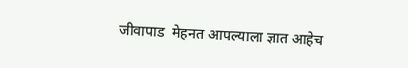जीवापाड  मेहनत आपल्याला ज्ञात आहेच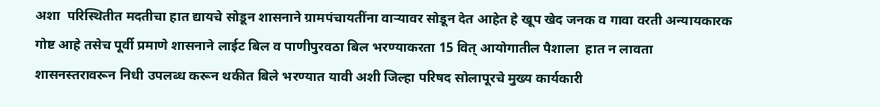अशा  परिस्थितीत मदतीचा हात द्यायचे सोडून शासनाने ग्रामपंचायतींना वाऱ्यावर सोडून देत आहेत हे खूप खेद जनक व गावा वरती अन्यायकारक गोष्ट आहे तसेच पूर्वी प्रमाणे शासनाने लाईट बिल व पाणीपुरवठा बिल भरण्याकरता 15 वित् आयोगातील पैशाला  हात न लावता शासनस्तरावरून निधी उपलब्ध करून थकीत बिले भरण्यात यावी अशी जिल्हा परिषद सोलापूरचे मुख्य कार्यकारी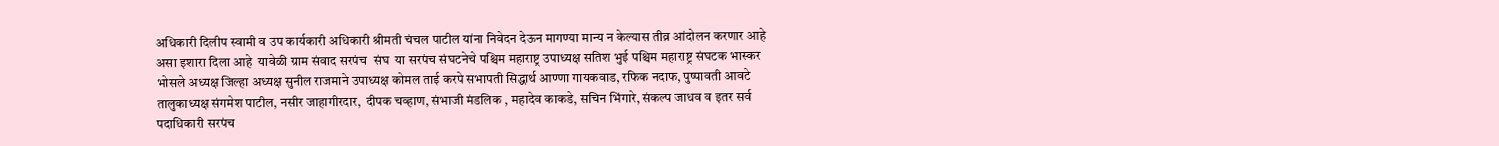अधिकारी दिलीप स्वामी व उप कार्यकारी अधिकारी श्रीमती चंचल पाटील यांना निवेदन देऊन मागण्या मान्य न केल्यास तीव्र आंदोलन करणार आहे असा इशारा दिला आहे  यावेळी ग्राम संवाद सरपंच  संघ  या सरपंच संघटनेचे पश्चिम महाराष्ट्र उपाध्यक्ष सतिश भुई पश्चिम महाराष्ट्र संघटक भास्कर भोसले अध्यक्ष जिल्हा अध्यक्ष सुनील राजमाने उपाध्यक्ष कोमल ताई करपे सभापती सिद्धार्थ आण्णा गायकवाड, रफिक नदाफ, पुष्पावती आवटे तालुकाध्यक्ष संगमेश पाटील, नसीर जाहागीरदार,  दीपक चव्हाण, संभाजी मंडलिक , महादेव काकडे, सचिन भिंगारे, संकल्प जाधव व इतर सर्व पदाधिकारी सरपंच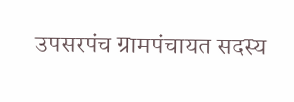उपसरपंच ग्रामपंचायत सदस्य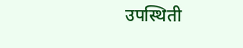उपस्थिती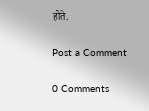होते.

Post a Comment

0 Comments